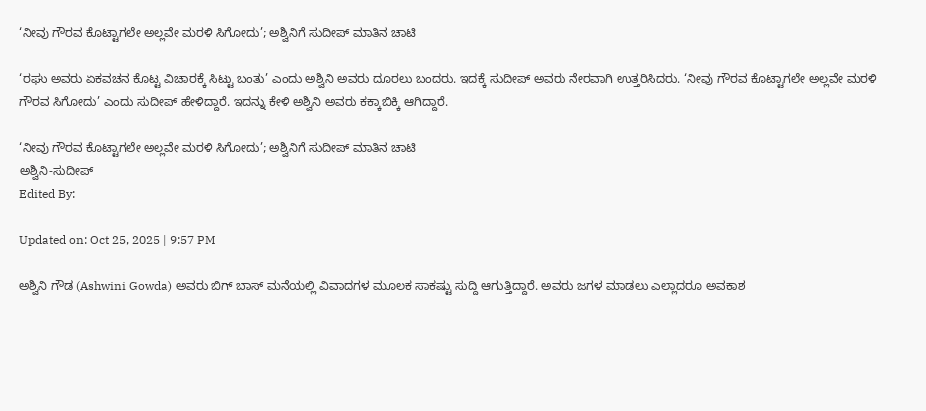‘ನೀವು ಗೌರವ ಕೊಟ್ಟಾಗಲೇ ಅಲ್ಲವೇ ಮರಳಿ ಸಿಗೋದು’; ಅಶ್ವಿನಿಗೆ ಸುದೀಪ್ ಮಾತಿನ ಚಾಟಿ

‘ರಘು ಅವರು ಏಕವಚನ ಕೊಟ್ಟ ವಿಚಾರಕ್ಕೆ ಸಿಟ್ಟು ಬಂತು’ ಎಂದು ಅಶ್ವಿನಿ ಅವರು ದೂರಲು ಬಂದರು. ಇದಕ್ಕೆ ಸುದೀಪ್ ಅವರು ನೇರವಾಗಿ ಉತ್ತರಿಸಿದರು. ‘ನೀವು ಗೌರವ ಕೊಟ್ಟಾಗಲೇ ಅಲ್ಲವೇ ಮರಳಿ ಗೌರವ ಸಿಗೋದು’ ಎಂದು ಸುದೀಪ್ ಹೇಳಿದ್ದಾರೆ. ಇದನ್ನು ಕೇಳಿ ಅಶ್ವಿನಿ ಅವರು ಕಕ್ಕಾಬಿಕ್ಕಿ ಆಗಿದ್ದಾರೆ.

‘ನೀವು ಗೌರವ ಕೊಟ್ಟಾಗಲೇ ಅಲ್ಲವೇ ಮರಳಿ ಸಿಗೋದು’; ಅಶ್ವಿನಿಗೆ ಸುದೀಪ್ ಮಾತಿನ ಚಾಟಿ
ಅಶ್ವಿನಿ-ಸುದೀಪ್
Edited By:

Updated on: Oct 25, 2025 | 9:57 PM

ಅಶ್ವಿನಿ ಗೌಡ (Ashwini Gowda) ಅವರು ಬಿಗ್ ಬಾಸ್ ಮನೆಯಲ್ಲಿ ವಿವಾದಗಳ ಮೂಲಕ ಸಾಕಷ್ಟು ಸುದ್ದಿ ಆಗುತ್ತಿದ್ದಾರೆ. ಅವರು ಜಗಳ ಮಾಡಲು ಎಲ್ಲಾದರೂ ಅವಕಾಶ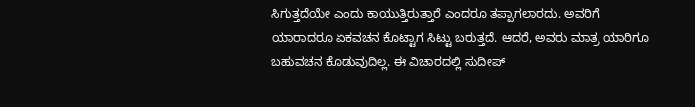ಸಿಗುತ್ತದೆಯೇ ಎಂದು ಕಾಯುತ್ತಿರುತ್ತಾರೆ ಎಂದರೂ ತಪ್ಪಾಗಲಾರದು. ಅವರಿಗೆ ಯಾರಾದರೂ ಏಕವಚನ ಕೊಟ್ಟಾಗ ಸಿಟ್ಟು ಬರುತ್ತದೆ. ಆದರೆ, ಅವರು ಮಾತ್ರ ಯಾರಿಗೂ ಬಹುವಚನ ಕೊಡುವುದಿಲ್ಲ. ಈ ವಿಚಾರದಲ್ಲಿ ಸುದೀಪ್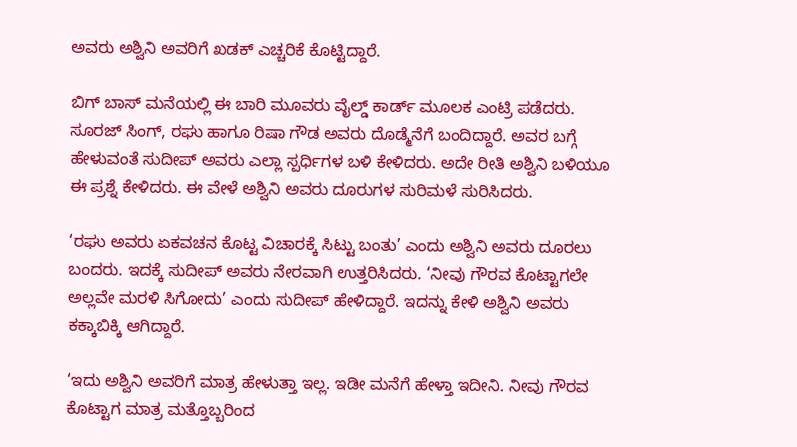ಅವರು ಅಶ್ವಿನಿ ಅವರಿಗೆ ಖಡಕ್ ಎಚ್ಚರಿಕೆ ಕೊಟ್ಟಿದ್ದಾರೆ.

ಬಿಗ್ ಬಾಸ್ ಮನೆಯಲ್ಲಿ ಈ ಬಾರಿ ಮೂವರು ವೈಲ್ಡ್ ಕಾರ್ಡ್ ಮೂಲಕ ಎಂಟ್ರಿ ಪಡೆದರು. ಸೂರಜ್ ಸಿಂಗ್, ರಘು ಹಾಗೂ ರಿಷಾ ಗೌಡ ಅವರು ದೊಡ್ಮೆನೆಗೆ ಬಂದಿದ್ದಾರೆ. ಅವರ ಬಗ್ಗೆ ಹೇಳುವಂತೆ ಸುದೀಪ್ ಅವರು ಎಲ್ಲಾ ಸ್ಪರ್ಧಿಗಳ ಬಳಿ ಕೇಳಿದರು. ಅದೇ ರೀತಿ ಅಶ್ವಿನಿ ಬಳಿಯೂ ಈ ಪ್ರಶ್ನೆ ಕೇಳಿದರು. ಈ ವೇಳೆ ಅಶ್ವಿನಿ ಅವರು ದೂರುಗಳ ಸುರಿಮಳೆ ಸುರಿಸಿದರು.

‘ರಘು ಅವರು ಏಕವಚನ ಕೊಟ್ಟ ವಿಚಾರಕ್ಕೆ ಸಿಟ್ಟು ಬಂತು’ ಎಂದು ಅಶ್ವಿನಿ ಅವರು ದೂರಲು ಬಂದರು. ಇದಕ್ಕೆ ಸುದೀಪ್ ಅವರು ನೇರವಾಗಿ ಉತ್ತರಿಸಿದರು. ‘ನೀವು ಗೌರವ ಕೊಟ್ಟಾಗಲೇ ಅಲ್ಲವೇ ಮರಳಿ ಸಿಗೋದು’ ಎಂದು ಸುದೀಪ್ ಹೇಳಿದ್ದಾರೆ. ಇದನ್ನು ಕೇಳಿ ಅಶ್ವಿನಿ ಅವರು ಕಕ್ಕಾಬಿಕ್ಕಿ ಆಗಿದ್ದಾರೆ.

‘ಇದು ಅಶ್ವಿನಿ ಅವರಿಗೆ ಮಾತ್ರ ಹೇಳುತ್ತಾ ಇಲ್ಲ. ಇಡೀ ಮನೆಗೆ ಹೇಳ್ತಾ ಇದೀನಿ. ನೀವು ಗೌರವ ಕೊಟ್ಟಾಗ ಮಾತ್ರ ಮತ್ತೊಬ್ಬರಿಂದ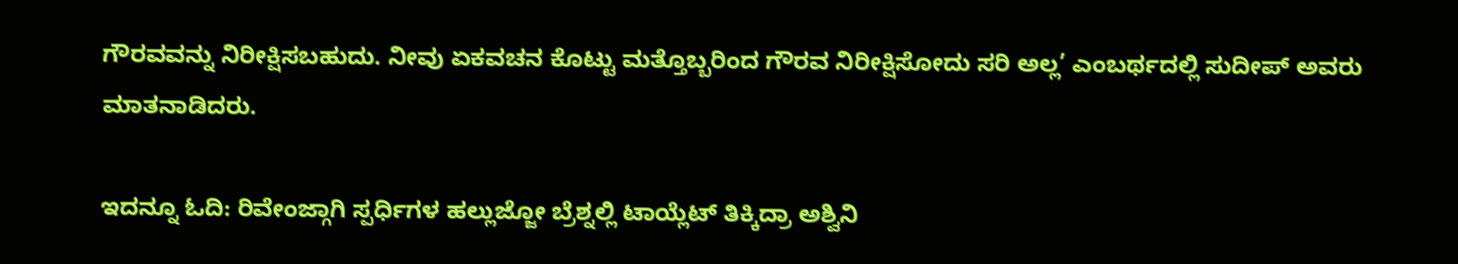ಗೌರವವನ್ನು ನಿರೀಕ್ಷಿಸಬಹುದು. ನೀವು ಏಕವಚನ ಕೊಟ್ಟು ಮತ್ತೊಬ್ಬರಿಂದ ಗೌರವ ನಿರೀಕ್ಷಿಸೋದು ಸರಿ ಅಲ್ಲ’ ಎಂಬರ್ಥದಲ್ಲಿ ಸುದೀಪ್ ಅವರು ಮಾತನಾಡಿದರು.

ಇದನ್ನೂ ಓದಿ: ರಿವೇಂಜ್ಗಾಗಿ ಸ್ಪರ್ಧಿಗಳ ಹಲ್ಲುಜ್ಜೋ ಬ್ರೆಶ್ನಲ್ಲಿ ಟಾಯ್ಲೆಟ್ ತಿಕ್ಕಿದ್ರಾ ಅಶ್ವಿನಿ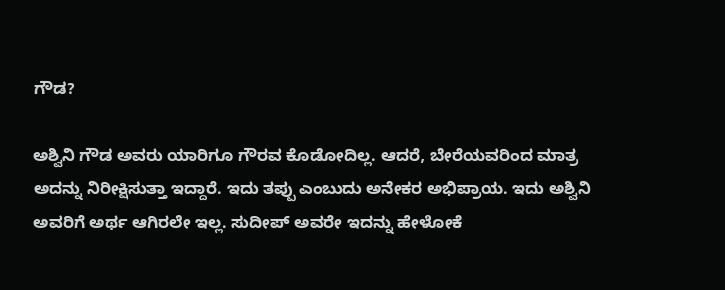ಗೌಡ?

ಅಶ್ವಿನಿ ಗೌಡ ಅವರು ಯಾರಿಗೂ ಗೌರವ ಕೊಡೋದಿಲ್ಲ. ಆದರೆ, ಬೇರೆಯವರಿಂದ ಮಾತ್ರ ಅದನ್ನು ನಿರೀಕ್ಷಿಸುತ್ತಾ ಇದ್ದಾರೆ. ಇದು ತಪ್ಪು ಎಂಬುದು ಅನೇಕರ ಅಭಿಪ್ರಾಯ. ಇದು ಅಶ್ವಿನಿ ಅವರಿಗೆ ಅರ್ಥ ಆಗಿರಲೇ ಇಲ್ಲ. ಸುದೀಪ್ ಅವರೇ ಇದನ್ನು ಹೇಳೋಕೆ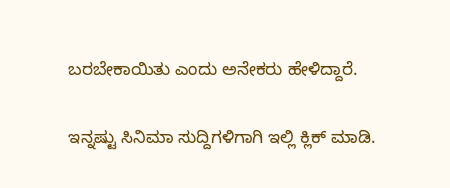ಬರಬೇಕಾಯಿತು ಎಂದು ಅನೇಕರು ಹೇಳಿದ್ದಾರೆ.

ಇನ್ನಷ್ಟು ಸಿನಿಮಾ ಸುದ್ದಿಗಳಿಗಾಗಿ ಇಲ್ಲಿ ಕ್ಲಿಕ್ ಮಾಡಿ.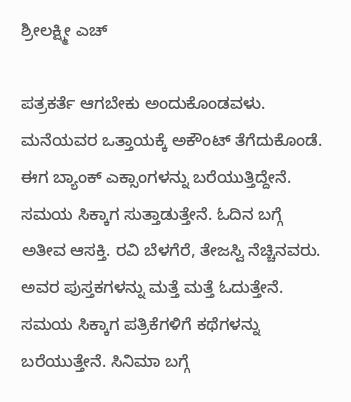ಶ್ರೀಲಕ್ಷ್ಮೀ ಎಚ್

ಪತ್ರಕರ್ತೆ ಆಗಬೇಕು ಅಂದುಕೊಂಡವಳು. ಮನೆಯವರ ಒತ್ತಾಯಕ್ಕೆ ಅಕೌಂಟ್ ತೆಗೆದುಕೊಂಡೆ. ಈಗ ಬ್ಯಾಂಕ್ ಎಕ್ಸಾಂಗಳನ್ನು ಬರೆಯುತ್ತಿದ್ದೇನೆ. ಸಮಯ ಸಿಕ್ಕಾಗ ಸುತ್ತಾಡುತ್ತೇನೆ. ಓದಿನ ಬಗ್ಗೆ ಅತೀವ ಆಸಕ್ತಿ. ರವಿ ಬೆಳಗೆರೆ, ತೇಜಸ್ವಿ ನೆಚ್ಚಿನವರು. ಅವರ ಪುಸ್ತಕಗಳನ್ನು ಮತ್ತೆ ಮತ್ತೆ ಓದುತ್ತೇನೆ. ಸಮಯ ಸಿಕ್ಕಾಗ ಪತ್ರಿಕೆಗಳಿಗೆ ಕಥೆಗಳನ್ನು ಬರೆಯುತ್ತೇನೆ. ಸಿನಿಮಾ ಬಗ್ಗೆ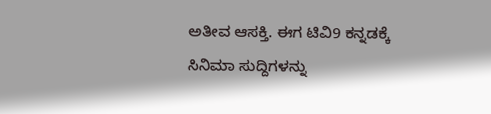ಅತೀವ ಆಸಕ್ತಿ. ಈಗ ಟಿವಿ9 ಕನ್ನಡಕ್ಕೆ ಸಿನಿಮಾ ಸುದ್ದಿಗಳನ್ನು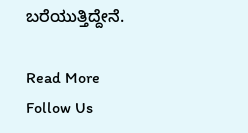ಬರೆಯುತ್ತಿದ್ದೇನೆ.

Read More
Follow Us